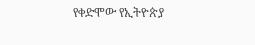የቀድሞው የኢትዮጵያ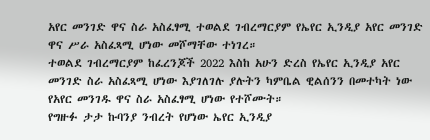አየር መንገድ ዋና ስራ አስፈፃሚ ተወልደ ገብረማርያም የኤየር ኢንዲያ አየር መንገድ ዋና ሥራ አስፈጻሚ ሆነው መሾማቸው ተነገረ።
ተወልደ ገብረማርያም ከፈረንጆች 2022 እስከ አሁን ድረስ የኤየር ኢንዲያ አየር መንገድ ስራ አስፈጻሚ ሆነው እያገለገሉ ያሉትን ካምቤል ዊልሰንን በመተካት ነው የአየር መንገዱ ዋና ስራ አስፈፃሚ ሆነው የተሾሙት።
የግዙፉ ታታ ኩባንያ ንብረት የሆነው ኤየር ኢንዲያ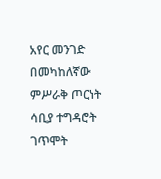አየር መንገድ በመካከለኛው ምሥራቅ ጦርነት ሳቢያ ተግዳሮት ገጥሞት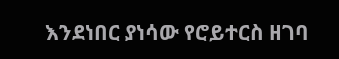እንደነበር ያነሳው የሮይተርስ ዘገባ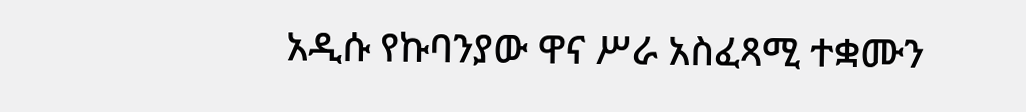አዲሱ የኩባንያው ዋና ሥራ አስፈጻሚ ተቋሙን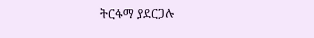ትርፋማ ያደርጋሉ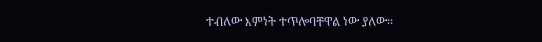ተብለው እምነት ተጥሎባቸዋል ነው ያለው፡፡